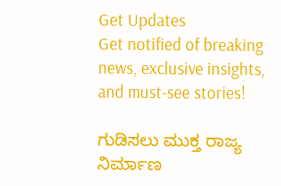Get Updates
Get notified of breaking news, exclusive insights, and must-see stories!

ಗುಡಿಸಲು ಮುಕ್ತ ರಾಜ್ಯ ನಿರ್ಮಾಣ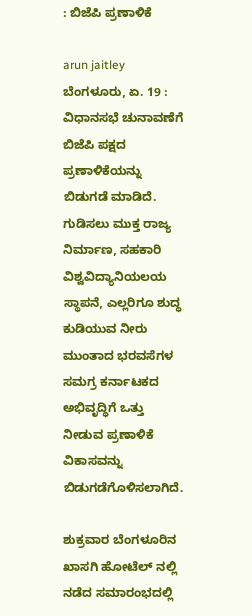: ಬಿಜೆಪಿ ಪ್ರಣಾಳಿಕೆ

arun jaitley
ಬೆಂಗಳೂರು, ಏ. 19 : ವಿಧಾನಸಭೆ ಚುನಾವಣೆಗೆ ಬಿಜೆಪಿ ಪಕ್ಷದ ಪ್ರಣಾಳಿಕೆಯನ್ನು ಬಿಡುಗಡೆ ಮಾಡಿದೆ. ಗುಡಿಸಲು ಮುಕ್ತ ರಾಜ್ಯ ನಿರ್ಮಾಣ, ಸಹಕಾರಿ ವಿಶ್ವವಿದ್ಯಾನಿಯಲಯ ಸ್ಥಾಪನೆ, ಎಲ್ಲರಿಗೂ ಶುದ್ಧ ಕುಡಿಯುವ ನೀರು ಮುಂತಾದ ಭರವಸೆಗಳ ಸಮಗ್ರ ಕರ್ನಾಟಕದ ಅಭಿವೃದ್ಧಿಗೆ ಒತ್ತು ನೀಡುವ ಪ್ರಣಾಳಿಕೆ ವಿಕಾಸವನ್ನು ಬಿಡುಗಡೆಗೊಳಿಸಲಾಗಿದೆ.

ಶುಕ್ರವಾರ ಬೆಂಗಳೂರಿನ ಖಾಸಗಿ ಹೋಟೆಲ್ ನಲ್ಲಿ ನಡೆದ ಸಮಾರಂಭದಲ್ಲಿ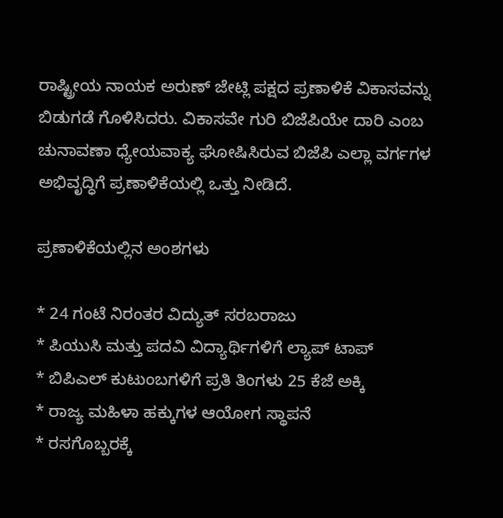ರಾಷ್ಟ್ರೀಯ ನಾಯಕ ಅರುಣ್ ಜೇಟ್ಲಿ ಪಕ್ಷದ ಪ್ರಣಾಳಿಕೆ ವಿಕಾಸವನ್ನು ಬಿಡುಗಡೆ ಗೊಳಿಸಿದರು. ವಿಕಾಸವೇ ಗುರಿ ಬಿಜೆಪಿಯೇ ದಾರಿ ಎಂಬ ಚುನಾವಣಾ ಧ್ಯೇಯವಾಕ್ಯ ಘೋಷಿಸಿರುವ ಬಿಜೆಪಿ ಎಲ್ಲಾ ವರ್ಗಗಳ ಅಭಿವೃದ್ಧಿಗೆ ಪ್ರಣಾಳಿಕೆಯಲ್ಲಿ ಒತ್ತು ನೀಡಿದೆ.

ಪ್ರಣಾಳಿಕೆಯಲ್ಲಿನ ಅಂಶಗಳು

* 24 ಗಂಟೆ ನಿರಂತರ ವಿದ್ಯುತ್ ಸರಬರಾಜು
* ಪಿಯುಸಿ ಮತ್ತು ಪದವಿ ವಿದ್ಯಾರ್ಥಿಗಳಿಗೆ ಲ್ಯಾಪ್ ಟಾಪ್
* ಬಿಪಿಎಲ್ ಕುಟುಂಬಗಳಿಗೆ ಪ್ರತಿ ತಿಂಗಳು 25 ಕೆಜೆ ಅಕ್ಕಿ
* ರಾಜ್ಯ ಮಹಿಳಾ ಹಕ್ಕುಗಳ ಆಯೋಗ ಸ್ಥಾಪನೆ
* ರಸಗೊಬ್ಬರಕ್ಕೆ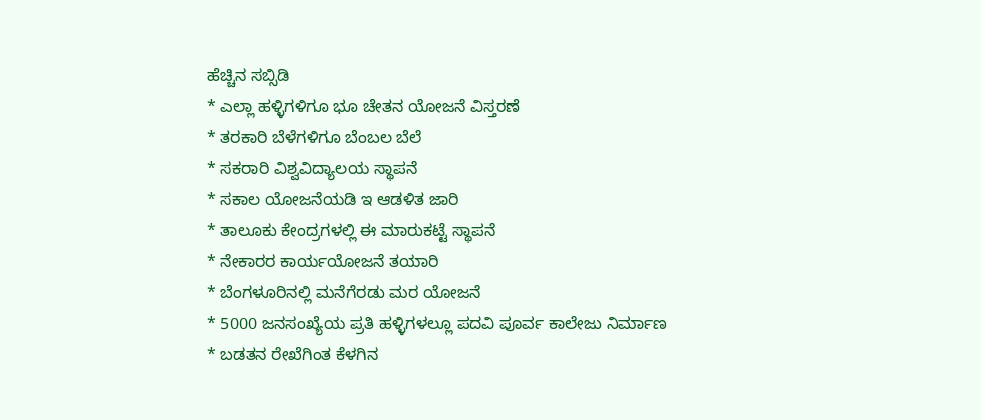ಹೆಚ್ಚಿನ ಸಬ್ಸಿಡಿ
* ಎಲ್ಲಾ ಹಳ್ಳಿಗಳಿಗೂ ಭೂ ಚೇತನ ಯೋಜನೆ ವಿಸ್ತರಣೆ
* ತರಕಾರಿ ಬೆಳೆಗಳಿಗೂ ಬೆಂಬಲ ಬೆಲೆ
* ಸಕರಾರಿ ವಿಶ್ವವಿದ್ಯಾಲಯ ಸ್ಥಾಪನೆ
* ಸಕಾಲ ಯೋಜನೆಯಡಿ ಇ ಆಡಳಿತ ಜಾರಿ
* ತಾಲೂಕು ಕೇಂದ್ರಗಳಲ್ಲಿ ಈ ಮಾರುಕಟ್ಟೆ ಸ್ಥಾಪನೆ
* ನೇಕಾರರ ಕಾರ್ಯಯೋಜನೆ ತಯಾರಿ
* ಬೆಂಗಳೂರಿನಲ್ಲಿ ಮನೆಗೆರಡು ಮರ ಯೋಜನೆ
* 5000 ಜನಸಂಖ್ಯೆಯ ಪ್ರತಿ ಹಳ್ಳಿಗಳಲ್ಲೂ ಪದವಿ ಪೂರ್ವ ಕಾಲೇಜು ನಿರ್ಮಾಣ
* ಬಡತನ ರೇಖೆಗಿಂತ ಕೆಳಗಿನ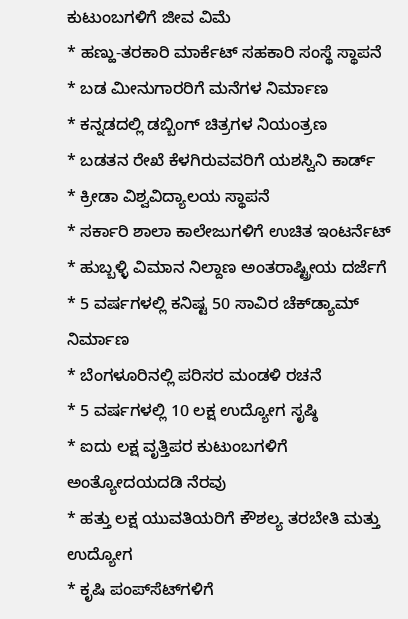ಕುಟುಂಬಗಳಿಗೆ ಜೀವ ವಿಮೆ
* ಹಣ್ಹು-ತರಕಾರಿ ಮಾರ್ಕೆಟ್ ಸಹಕಾರಿ ಸಂಸ್ಥೆ ಸ್ಥಾಪನೆ
* ಬಡ ಮೀನುಗಾರರಿಗೆ ಮನೆಗಳ ನಿರ್ಮಾಣ
* ಕನ್ನಡದಲ್ಲಿ ಡಬ್ಬಿಂಗ್ ಚಿತ್ರಗಳ ನಿಯಂತ್ರಣ
* ಬಡತನ ರೇಖೆ ಕೆಳಗಿರುವವರಿಗೆ ಯಶಸ್ವಿನಿ ಕಾರ್ಡ್
* ಕ್ರೀಡಾ ವಿಶ್ವವಿದ್ಯಾಲಯ ಸ್ಥಾಪನೆ
* ಸರ್ಕಾರಿ ಶಾಲಾ ಕಾಲೇಜುಗಳಿಗೆ ಉಚಿತ ಇಂಟರ್ನೆಟ್
* ಹುಬ್ಬಳ್ಳಿ ವಿಮಾನ ನಿಲ್ದಾಣ ಅಂತರಾಷ್ಟ್ರೀಯ ದರ್ಜೆಗೆ
* 5 ವರ್ಷಗಳಲ್ಲಿ ಕನಿಷ್ಟ 50 ಸಾವಿರ ಚೆಕ್‌ಡ್ಯಾಮ್ ನಿರ್ಮಾಣ
* ಬೆಂಗಳೂರಿನಲ್ಲಿ ಪರಿಸರ ಮಂಡಳಿ ರಚನೆ
* 5 ವರ್ಷಗಳಲ್ಲಿ 10 ಲಕ್ಷ ಉದ್ಯೋಗ ಸೃಷ್ಠಿ
* ಐದು ಲಕ್ಷ ವೃತ್ತಿಪರ ಕುಟುಂಬಗಳಿಗೆ ಅಂತ್ಯೋದಯದಡಿ ನೆರವು
* ಹತ್ತು ಲಕ್ಷ ಯುವತಿಯರಿಗೆ ಕೌಶಲ್ಯ ತರಬೇತಿ ಮತ್ತು ಉದ್ಯೋಗ
* ಕೃಷಿ ಪಂಪ್‌ಸೆಟ್‌ಗಳಿಗೆ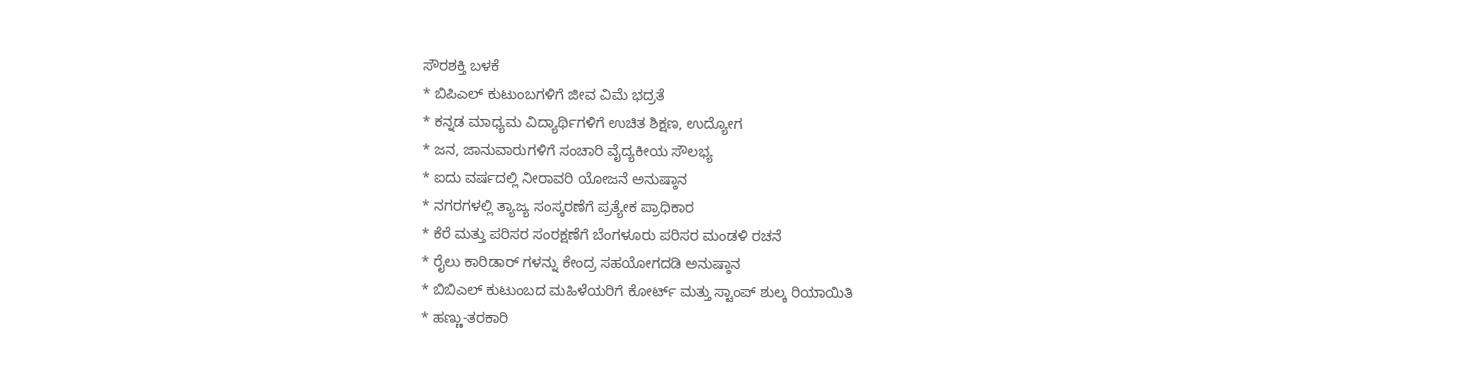ಸೌರಶಕ್ತಿ ಬಳಕೆ
* ಬಿಪಿಎಲ್ ಕುಟುಂಬಗಳಿಗೆ ಜೀವ ವಿಮೆ ಭದ್ರತೆ
* ಕನ್ನಡ ಮಾಧ್ಯಮ ವಿದ್ಯಾರ್ಥಿಗಳಿಗೆ ಉಚಿತ ಶಿಕ್ಷಣ, ಉದ್ಯೋಗ
* ಜನ, ಜಾನುವಾರುಗಳಿಗೆ ಸಂಚಾರಿ ವೈದ್ಯಕೀಯ ಸೌಲಭ್ಯ
* ಐದು ವರ್ಷದಲ್ಲಿ ನೀರಾವರಿ ಯೋಜನೆ ಅನುಷ್ಠಾನ
* ನಗರಗಳಲ್ಲಿ ತ್ಯಾಜ್ಯ ಸಂಸ್ಕರಣೆಗೆ ಪ್ರತ್ಯೇಕ ಪ್ರಾಧಿಕಾರ
* ಕೆರೆ ಮತ್ತು ಪರಿಸರ ಸಂರಕ್ಷಣೆಗೆ ಬೆಂಗಳೂರು ಪರಿಸರ ಮಂಡಳಿ ರಚನೆ
* ರೈಲು ಕಾರಿಡಾರ್ ಗಳನ್ನು ಕೇಂದ್ರ ಸಹಯೋಗದಡಿ ಅನುಷ್ಠಾನ
* ಬಿಬಿಎಲ್ ಕುಟುಂಬದ ಮಹಿಳೆಯರಿಗೆ ಕೋರ್ಟ್ ಮತ್ತು ಸ್ಟಾಂಪ್ ಶುಲ್ಕ ರಿಯಾಯಿತಿ
* ಹಣ್ಣು-ತರಕಾರಿ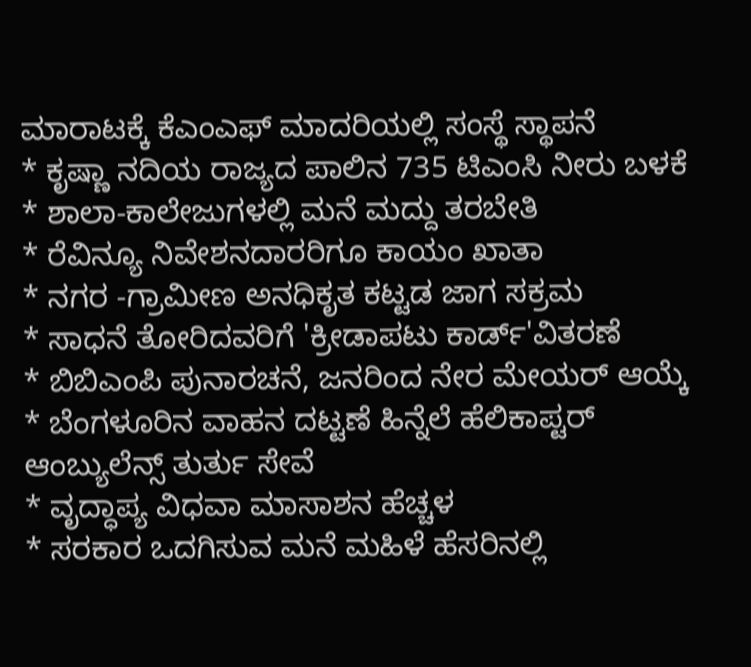ಮಾರಾಟಕ್ಕೆ ಕೆಎಂಎಫ್ ಮಾದರಿಯಲ್ಲಿ ಸಂಸ್ಥೆ ಸ್ಥಾಪನೆ
* ಕೃಷ್ಣಾ ನದಿಯ ರಾಜ್ಯದ ಪಾಲಿನ 735 ಟಿಎಂಸಿ ನೀರು ಬಳಕೆ
* ಶಾಲಾ-ಕಾಲೇಜುಗಳಲ್ಲಿ ಮನೆ ಮದ್ದು ತರಬೇತಿ
* ರೆವಿನ್ಯೂ ನಿವೇಶನದಾರರಿಗೂ ಕಾಯಂ ಖಾತಾ
* ನಗರ -ಗ್ರಾಮೀಣ ಅನಧಿಕೃತ ಕಟ್ಟಡ ಜಾಗ ಸಕ್ರಮ
* ಸಾಧನೆ ತೋರಿದವರಿಗೆ 'ಕ್ರೀಡಾಪಟು ಕಾರ್ಡ್'ವಿತರಣೆ
* ಬಿಬಿಎಂಪಿ ಪುನಾರಚನೆ, ಜನರಿಂದ ನೇರ ಮೇಯರ್ ಆಯ್ಕೆ
* ಬೆಂಗಳೂರಿನ ವಾಹನ ದಟ್ಟಣೆ ಹಿನ್ನೆಲೆ ಹೆಲಿಕಾಪ್ಟರ್ ಆಂಬ್ಯುಲೆನ್ಸ್ ತುರ್ತು ಸೇವೆ
* ವೃದ್ಧಾಪ್ಯ ವಿಧವಾ ಮಾಸಾಶನ ಹೆಚ್ಚಳ
* ಸರಕಾರ ಒದಗಿಸುವ ಮನೆ ಮಹಿಳೆ ಹೆಸರಿನಲ್ಲಿ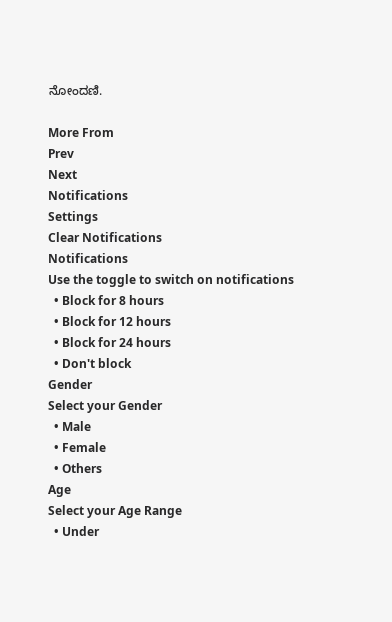ನೋಂದಣಿ.

More From
Prev
Next
Notifications
Settings
Clear Notifications
Notifications
Use the toggle to switch on notifications
  • Block for 8 hours
  • Block for 12 hours
  • Block for 24 hours
  • Don't block
Gender
Select your Gender
  • Male
  • Female
  • Others
Age
Select your Age Range
  • Under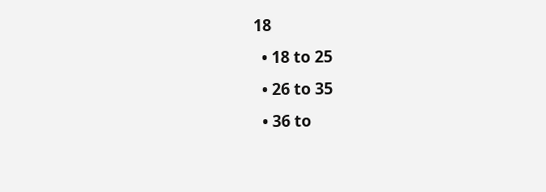18
  • 18 to 25
  • 26 to 35
  • 36 to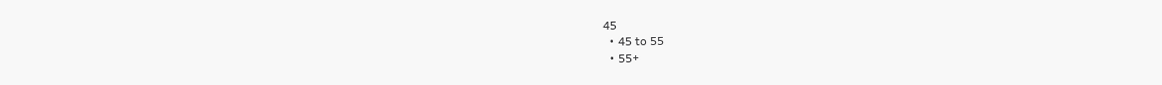45
  • 45 to 55
  • 55+